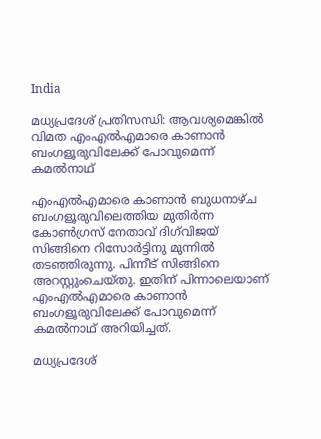India

മധ്യപ്രദേശ് പ്രതിസന്ധി: ആവശ്യമെങ്കില്‍ വിമത എംഎല്‍എമാരെ കാണാന്‍ ബംഗളൂരുവിലേക്ക് പോവുമെന്ന് കമല്‍നാഥ്

എംഎല്‍എമാരെ കാണാന്‍ ബുധനാഴ്ച ബംഗളൂരുവിലെത്തിയ മുതിര്‍ന്ന കോണ്‍ഗ്രസ് നേതാവ് ദിഗ്‌വിജയ് സിങ്ങിനെ റിസോര്‍ട്ടിനു മുന്നില്‍ തടഞ്ഞിരുന്നു. പിന്നീട് സിങ്ങിനെ അറസ്റ്റുംചെയ്തു. ഇതിന് പിന്നാലെയാണ് എംഎല്‍എമാരെ കാണാന്‍ ബംഗളൂരുവിലേക്ക് പോവുമെന്ന് കമല്‍നാഥ് അറിയിച്ചത്.

മധ്യപ്രദേശ്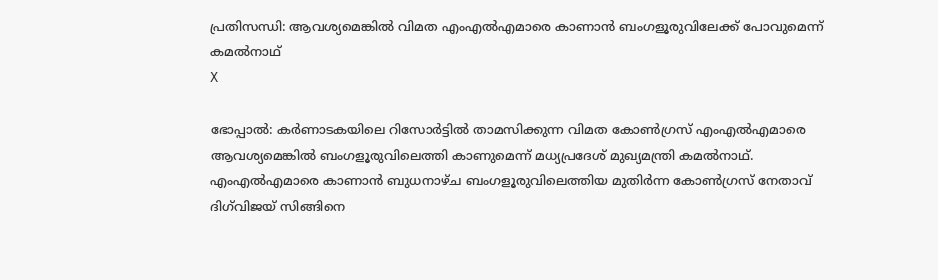പ്രതിസന്ധി: ആവശ്യമെങ്കില്‍ വിമത എംഎല്‍എമാരെ കാണാന്‍ ബംഗളൂരുവിലേക്ക് പോവുമെന്ന് കമല്‍നാഥ്
X

ഭോപ്പാല്‍: കര്‍ണാടകയിലെ റിസോര്‍ട്ടില്‍ താമസിക്കുന്ന വിമത കോണ്‍ഗ്രസ് എംഎല്‍എമാരെ ആവശ്യമെങ്കില്‍ ബംഗളൂരുവിലെത്തി കാണുമെന്ന് മധ്യപ്രദേശ് മുഖ്യമന്ത്രി കമല്‍നാഥ്. എംഎല്‍എമാരെ കാണാന്‍ ബുധനാഴ്ച ബംഗളൂരുവിലെത്തിയ മുതിര്‍ന്ന കോണ്‍ഗ്രസ് നേതാവ് ദിഗ്‌വിജയ് സിങ്ങിനെ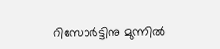റിസോര്‍ട്ടിനു മുന്നില്‍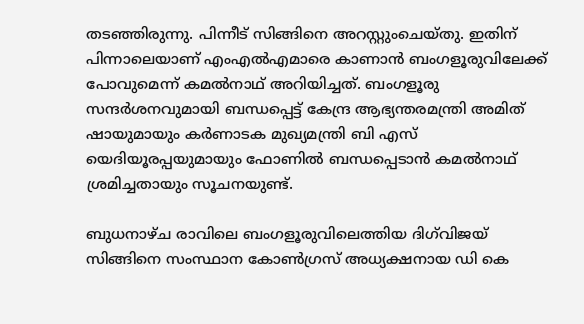തടഞ്ഞിരുന്നു. പിന്നീട് സിങ്ങിനെ അറസ്റ്റുംചെയ്തു. ഇതിന് പിന്നാലെയാണ് എംഎല്‍എമാരെ കാണാന്‍ ബംഗളൂരുവിലേക്ക് പോവുമെന്ന് കമല്‍നാഥ് അറിയിച്ചത്. ബംഗളൂരു സന്ദര്‍ശനവുമായി ബന്ധപ്പെട്ട് കേന്ദ്ര ആഭ്യന്തരമന്ത്രി അമിത് ഷായുമായും കര്‍ണാടക മുഖ്യമന്ത്രി ബി എസ് യെദിയൂരപ്പയുമായും ഫോണില്‍ ബന്ധപ്പെടാന്‍ കമല്‍നാഥ് ശ്രമിച്ചതായും സൂചനയുണ്ട്.

ബുധനാഴ്ച രാവിലെ ബംഗളൂരുവിലെത്തിയ ദിഗ്‌വിജയ് സിങ്ങിനെ സംസ്ഥാന കോണ്‍ഗ്രസ് അധ്യക്ഷനായ ഡി കെ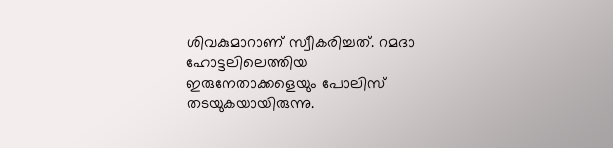ശിവകുമാറാണ് സ്വീകരിച്ചത്. റമദാ ഹോട്ടലിലെത്തിയ ഇരുനേതാക്കളെയും പോലിസ് തടയുകയായിരുന്നു.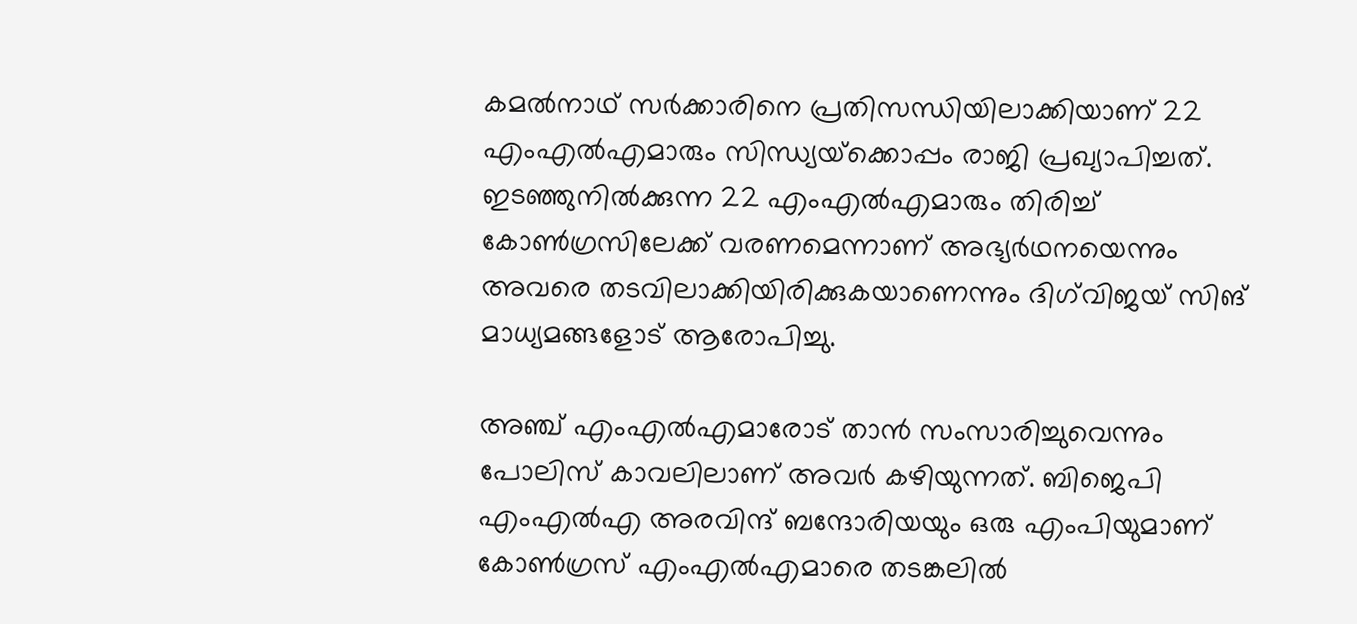കമല്‍നാഥ് സര്‍ക്കാരിനെ പ്രതിസന്ധിയിലാക്കിയാണ് 22 എംഎല്‍എമാരും സിന്ധ്യയ്‌ക്കൊപ്പം രാജി പ്രഖ്യാപിച്ചത്. ഇടഞ്ഞുനില്‍ക്കുന്ന 22 എംഎല്‍എമാരും തിരിച്ച് കോണ്‍ഗ്രസിലേക്ക് വരണമെന്നാണ് അഭ്യര്‍ഥനയെന്നും അവരെ തടവിലാക്കിയിരിക്കുകയാണെന്നും ദിഗ്‌വിജയ് സിങ് മാധ്യമങ്ങളോട് ആരോപിച്ചു.

അഞ്ച് എംഎല്‍എമാരോട് താന്‍ സംസാരിച്ചുവെന്നും പോലിസ് കാവലിലാണ് അവര്‍ കഴിയുന്നത്. ബിജെപി എംഎല്‍എ അരവിന്ദ് ബന്ദോരിയയും ഒരു എംപിയുമാണ് കോണ്‍ഗ്രസ് എംഎല്‍എമാരെ തടങ്കലില്‍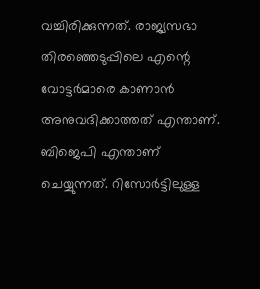വച്ചിരിക്കുന്നത്. രാജ്യസഭാ തിരഞ്ഞെടുപ്പിലെ എന്റെ വോട്ടര്‍മാരെ കാണാന്‍ അനുവദിക്കാത്തത് എന്താണ്. ബിജെപി എന്താണ് ചെയ്യുന്നത്. റിസോര്‍ട്ടിലുള്ള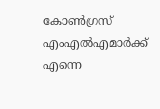കോണ്‍ഗ്രസ് എംഎല്‍എമാര്‍ക്ക് എന്നെ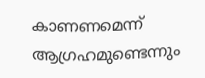കാണണമെന്ന് ആഗ്രഹമുണ്ടെന്നും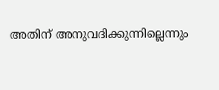അതിന് അനുവദിക്കുന്നില്ലെന്നും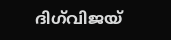ദിഗ്‌വിജയ്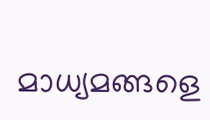മാധ്യമങ്ങളെ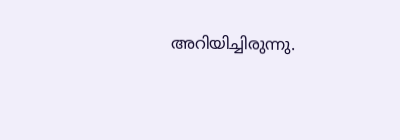അറിയിച്ചിരുന്നു.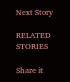Next Story

RELATED STORIES

Share it